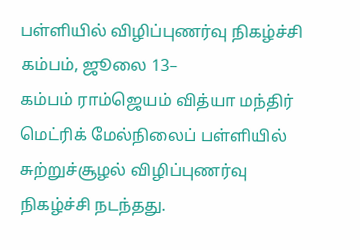பள்ளியில் விழிப்புணர்வு நிகழ்ச்சி
கம்பம், ஜூலை 13–
கம்பம் ராம்ஜெயம் வித்யா மந்திர் மெட்ரிக் மேல்நிலைப் பள்ளியில் சுற்றுச்சூழல் விழிப்புணர்வு நிகழ்ச்சி நடந்தது.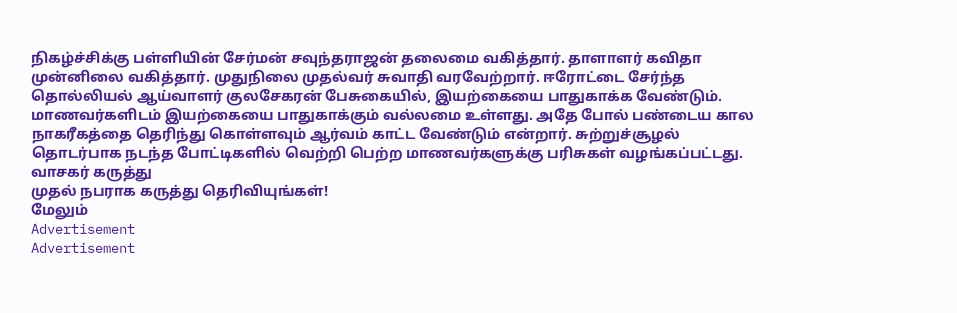நிகழ்ச்சிக்கு பள்ளியின் சேர்மன் சவுந்தராஜன் தலைமை வகித்தார். தாளாளர் கவிதா முன்னிலை வகித்தார். முதுநிலை முதல்வர் சுவாதி வரவேற்றார். ஈரோட்டை சேர்ந்த தொல்லியல் ஆய்வாளர் குலசேகரன் பேசுகையில், இயற்கையை பாதுகாக்க வேண்டும். மாணவர்களிடம் இயற்கையை பாதுகாக்கும் வல்லமை உள்ளது. அதே போல் பண்டைய கால நாகரீகத்தை தெரிந்து கொள்ளவும் ஆர்வம் காட்ட வேண்டும் என்றார். சுற்றுச்சூழல் தொடர்பாக நடந்த போட்டிகளில் வெற்றி பெற்ற மாணவர்களுக்கு பரிசுகள் வழங்கப்பட்டது.
வாசகர் கருத்து
முதல் நபராக கருத்து தெரிவியுங்கள்!
மேலும்
Advertisement
Advertisement